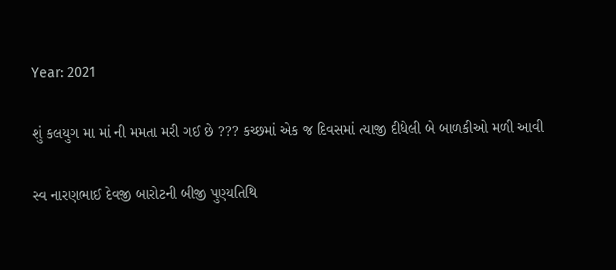Year: 2021

શું કલયુગ મા માં ની મમતા મરી ગઈ છે ??? કચ્છમાં એક જ દિવસમાં ત્યાજી દીધેલી બે બાળકીઓ મળી આવી

સ્વ નારણભાઈ દેવજી બારોટની બીજી પુણ્યતિથિ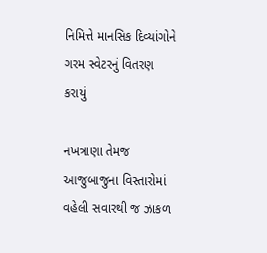નિમિત્તે માનસિક દિવ્યાંગોને ગરમ સ્વેટરનું વિતરણ કરાયું

નખત્રાણા તેમજ આજુબાજુના વિસ્તારોમાં વહેલી સવારથી જ ઝાકળ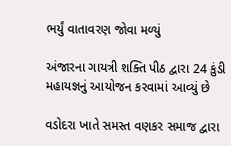ભર્યું વાતાવરણ જોવા મળ્યું

અંજારના ગાયત્રી શક્તિ પીઠ દ્વારા 24 કુંડી મહાયજ્ઞનું આયોજન કરવામાં આવ્યું છે

વડોદરા ખાતે સમસ્ત વણકર સમાજ દ્વારા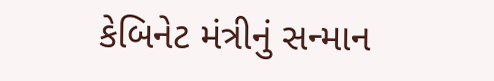કેબિનેટ મંત્રીનું સન્માન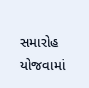સમારોહ યોજવામાં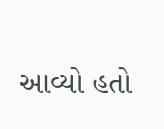આવ્યો હતો